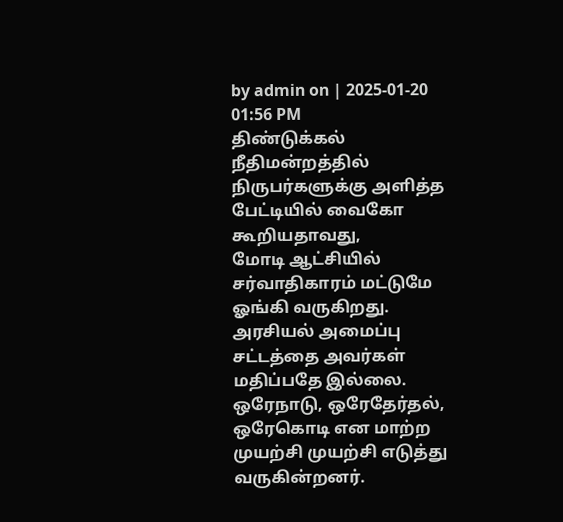by admin on | 2025-01-20 01:56 PM
திண்டுக்கல் நீதிமன்றத்தில் நிருபர்களுக்கு அளித்த பேட்டியில் வைகோ கூறியதாவது,
மோடி ஆட்சியில் சர்வாதிகாரம் மட்டுமே ஓங்கி வருகிறது. அரசியல் அமைப்பு சட்டத்தை அவர்கள் மதிப்பதே இல்லை. ஒரேநாடு, ஒரேதேர்தல், ஒரேகொடி என மாற்ற முயற்சி முயற்சி எடுத்து வருகின்றனர்.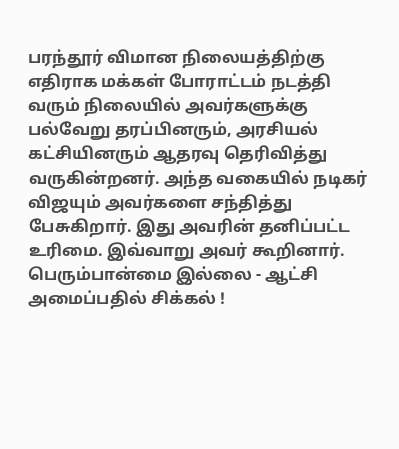பரந்தூர் விமான நிலையத்திற்கு எதிராக மக்கள் போராட்டம் நடத்தி வரும் நிலையில் அவர்களுக்கு பல்வேறு தரப்பினரும், அரசியல் கட்சியினரும் ஆதரவு தெரிவித்து வருகின்றனர். அந்த வகையில் நடிகர் விஜயும் அவர்களை சந்தித்து பேசுகிறார். இது அவரின் தனிப்பட்ட உரிமை. இவ்வாறு அவர் கூறினார்.
பெரும்பான்மை இல்லை - ஆட்சி அமைப்பதில் சிக்கல் !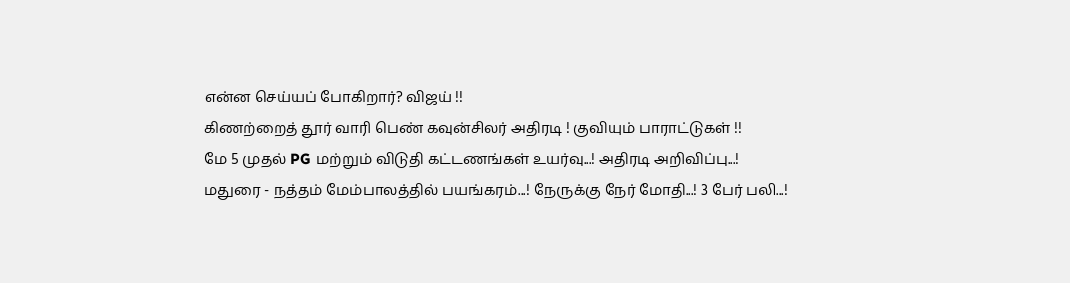என்ன செய்யப் போகிறார்? விஜய் !!
கிணற்றைத் தூர் வாரி பெண் கவுன்சிலர் அதிரடி ! குவியும் பாராட்டுகள் !!
மே 5 முதல் PG மற்றும் விடுதி கட்டணங்கள் உயர்வு...! அதிரடி அறிவிப்பு...!
மதுரை - நத்தம் மேம்பாலத்தில் பயங்கரம்...! நேருக்கு நேர் மோதி...! 3 பேர் பலி...!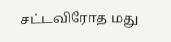சட்டவிரோத மது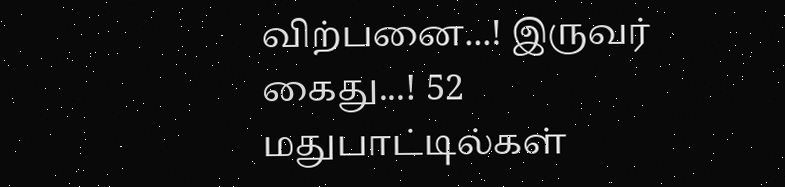விற்பனை...! இருவர் கைது...! 52 மதுபாட்டில்கள்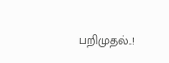பறிமுதல்..!